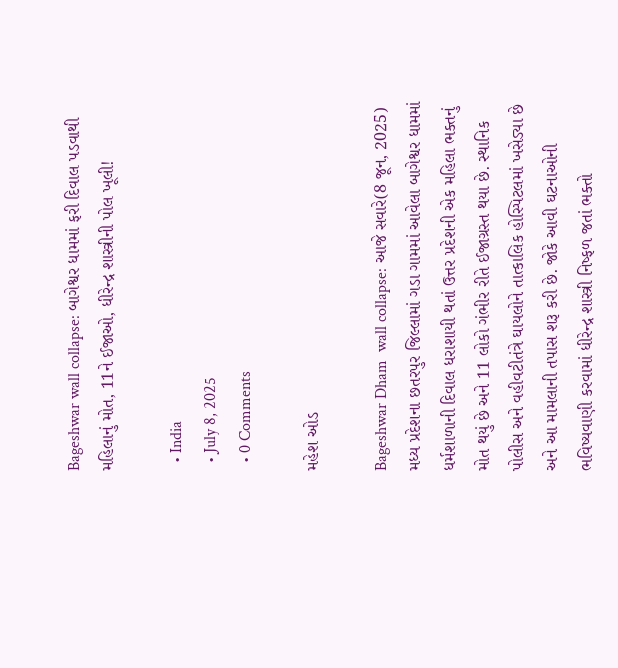Bageshwar wall collapse: બાગેશ્વર ધામમાં ફરી દિવાલ પડવાથી મહિલાનું મોત, 11ને ઈજાઓ, ધીરેન્દ્ર શાસ્ત્રીની પોલ ખૂલી!

  • India
  • July 8, 2025
  • 0 Comments

મહેશ ઓડ

Bageshwar Dham  wall collapse: આજે સવારે(8 જૂન, 2025) મધ્ય પ્રદેશના છતરપુર જિલ્લામાં ગડા ગામમાં આવેલા બાગેશ્વર ધામમાં ધર્મશાળાની દિવાલ ધરાશાયી થતાં ઉત્તર પ્રદેશની એક મહિલા ભક્તનું મોત થયું છે અને 11 લોકો ગંભીર રીતે ઈજાગ્રસ્ત થયા છે. સ્થાનિક પોલીસ અને વહીવટીતંત્રે ઘાયલોને તાત્કાલિક હોસ્પિટલમાં ખસેડ્યા છે અને આ મામલાની તપાસ શરૂ કરી છે. જોકે આવી ઘટનાઓની ભવિષ્યવાણી કરવામાં ધીરેન્દ્ર શાસ્ત્રી નિષ્ફળ જતાં ભક્તો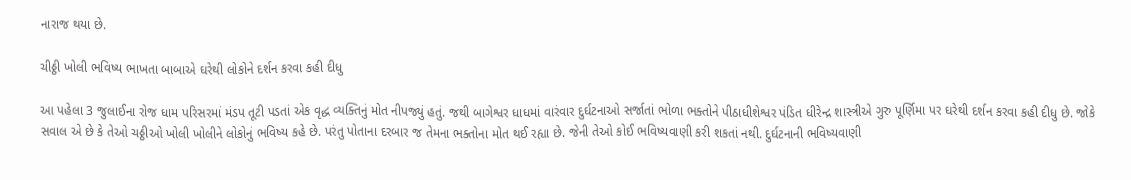નારાજ થયા છે.

ચીઠ્ઠી ખોલી ભવિષ્ય ભાખતા બાબાએ ઘરેથી લોકોને દર્શન કરવા કહી દીધુ

આ પહેલા 3 જુલાઈના રોજ ધામ પરિસરમાં મંડપ તૂટી પડતાં એક વૃદ્ધ વ્યક્તિનું મોત નીપજ્યું હતું. જથી બાગેશ્વર ધાધમાં વારંવાર દુર્ઘટનાઓ સર્જાતાં ભોળા ભક્તોને પીઠાધીશેશ્વર પંડિત ધીરેન્દ્ર શાસ્ત્રીએ ગુરુ પૂર્ણિમા પર ઘરેથી દર્શન કરવા કહી દીધુ છે. જોકે સવાલ એ છે કે તેઓ ચઠ્ઠીઓ ખોલી ખોલીને લોકોનું ભવિષ્ય કહે છે. પરંતુ પોતાના દરબાર જ તેમના ભક્તોના મોત થઈ રહ્યા છે. જેની તેઓ કોઈ ભવિષ્યવાણી કરી શકતાં નથી. દુર્ઘટનાની ભવિષ્યવાણી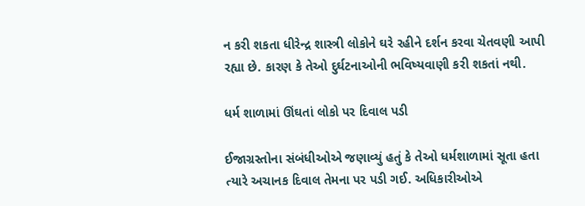ન કરી શકતા ધીરેન્દ્ર શાસ્ત્રી લોકોને ઘરે રહીને દર્શન કરવા ચેતવણી આપી રહ્યા છે. કારણ કે તેઓ દુર્ઘટનાઓની ભવિષ્યવાણી કરી શકતાં નથી.

ધર્મ શાળામાં ઊંઘતાં લોકો પર દિવાલ પડી

ઈજાગ્રસ્તોના સંબંધીઓએ જણાવ્યું હતું કે તેઓ ધર્મશાળામાં સૂતા હતા ત્યારે અચાનક દિવાલ તેમના પર પડી ગઈ. અધિકારીઓએ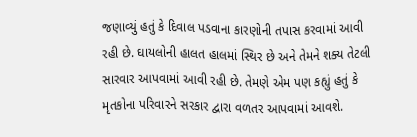જણાવ્યું હતું કે દિવાલ પડવાના કારણોની તપાસ કરવામાં આવી રહી છે. ઘાયલોની હાલત હાલમાં સ્થિર છે અને તેમને શક્ય તેટલી સારવાર આપવામાં આવી રહી છે. તેમણે એમ પણ કહ્યું હતું કે મૃતકોના પરિવારને સરકાર દ્વારા વળતર આપવામાં આવશે.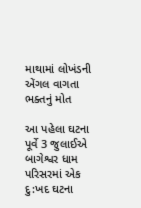માથામાં લોખંડની એંગલ વાગતા ભક્તનું મોત

આ પહેલા ઘટના પૂર્વે 3 જુલાઈએ બાગેશ્વર ધામ પરિસરમાં એક દુ:ખદ ઘટના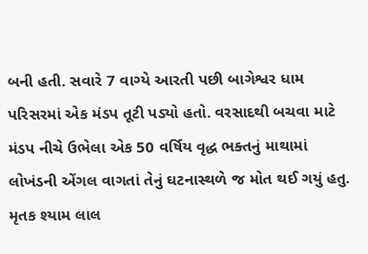બની હતી. સવારે 7 વાગ્યે આરતી પછી બાગેશ્વર ધામ પરિસરમાં એક મંડપ તૂટી પડ્યો હતો. વરસાદથી બચવા માટે મંડપ નીચે ઉભેલા એક 50 વર્ષિય વૃદ્ધ ભક્તનું માથામાં લોખંડની એંગલ વાગતાં તેનું ઘટનાસ્થળે જ મોત થઈ ગયું હતુ. મૃતક શ્યામ લાલ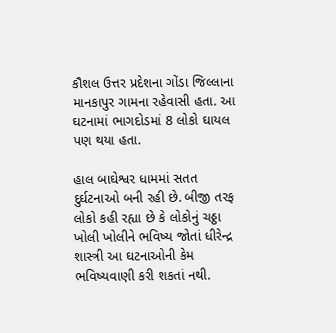કૌશલ ઉત્તર પ્રદેશના ગોંડા જિલ્લાના માનકાપુર ગામના રહેવાસી હતા. આ ઘટનામાં ભાગદોડમાં 8 લોકો ઘાયલ પણ થયા હતા.

હાલ બાઘેશ્વર ધામમાં સતત દુર્ઘટનાઓ બની રહી છે. બીજી તરફ લોકો કહી રહ્યા છે કે લોકોનું ચઠ્ઠા ખોલી ખોલીને ભવિષ્ય જોતાં ધીરેન્દ્ર શાસ્ત્રી આ ઘટનાઓની કેમ ભવિષ્યવાણી કરી શકતાં નથી.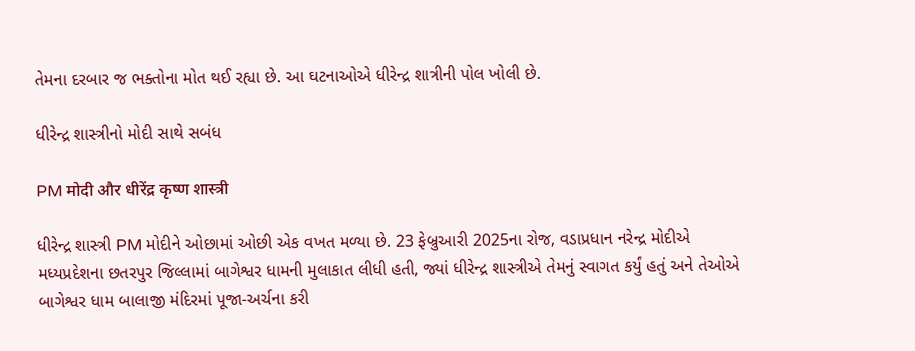તેમના દરબાર જ ભક્તોના મોત થઈ રહ્યા છે. આ ઘટનાઓએ ધીરેન્દ્ર શાત્રીની પોલ ખોલી છે.

ધીરેન્દ્ર શાસ્ત્રીનો મોદી સાથે સબંધ

PM मोदी और धीरेंद्र कृष्ण शास्त्री

ધીરેન્દ્ર શાસ્ત્રી PM મોદીને ઓછામાં ઓછી એક વખત મળ્યા છે. 23 ફેબ્રુઆરી 2025ના રોજ, વડાપ્રધાન નરેન્દ્ર મોદીએ મધ્યપ્રદેશના છતરપુર જિલ્લામાં બાગેશ્વર ધામની મુલાકાત લીધી હતી, જ્યાં ધીરેન્દ્ર શાસ્ત્રીએ તેમનું સ્વાગત કર્યું હતું અને તેઓએ બાગેશ્વર ધામ બાલાજી મંદિરમાં પૂજા-અર્ચના કરી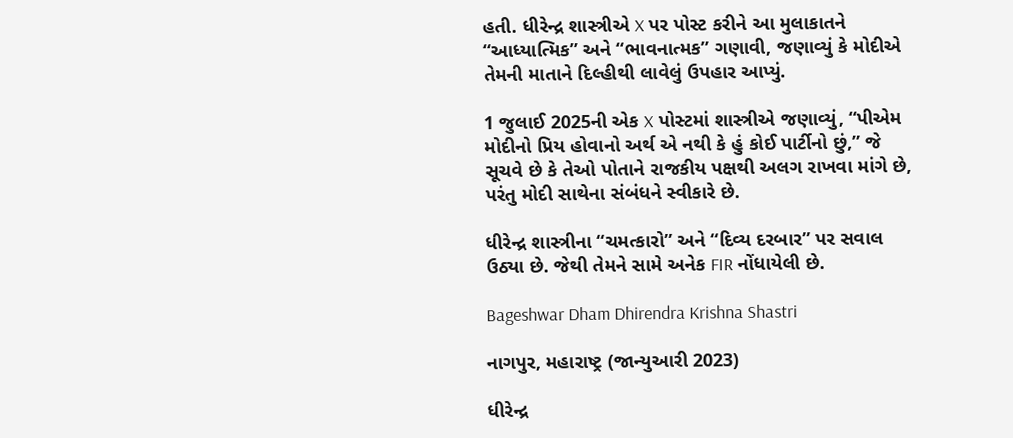હતી. ધીરેન્દ્ર શાસ્ત્રીએ X પર પોસ્ટ કરીને આ મુલાકાતને “આધ્યાત્મિક” અને “ભાવનાત્મક” ગણાવી, જણાવ્યું કે મોદીએ તેમની માતાને દિલ્હીથી લાવેલું ઉપહાર આપ્યું.

1 જુલાઈ 2025ની એક X પોસ્ટમાં શાસ્ત્રીએ જણાવ્યું, “પીએમ મોદીનો પ્રિય હોવાનો અર્થ એ નથી કે હું કોઈ પાર્ટીનો છું,” જે સૂચવે છે કે તેઓ પોતાને રાજકીય પક્ષથી અલગ રાખવા માંગે છે, પરંતુ મોદી સાથેના સંબંધને સ્વીકારે છે.

ધીરેન્દ્ર શાસ્ત્રીના “ચમત્કારો” અને “દિવ્ય દરબાર” પર સવાલ ઉઠ્યા છે. જેથી તેમને સામે અનેક FIR નોંધાયેલી છે.

Bageshwar Dham Dhirendra Krishna Shastri

નાગપુર, મહારાષ્ટ્ર (જાન્યુઆરી 2023)

ધીરેન્દ્ર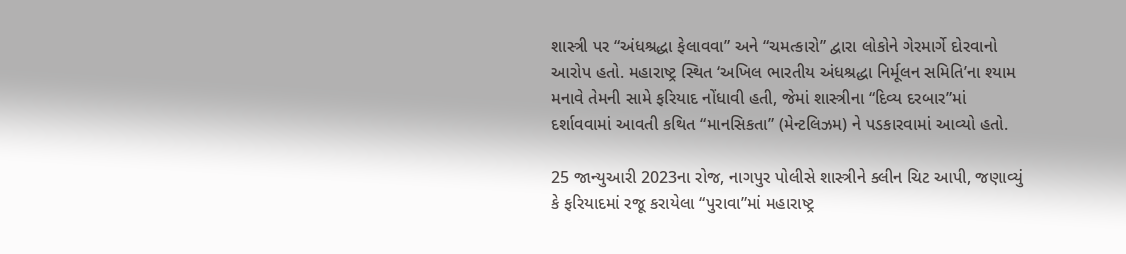શાસ્ત્રી પર “અંધશ્રદ્ધા ફેલાવવા” અને “ચમત્કારો” દ્વારા લોકોને ગેરમાર્ગે દોરવાનો આરોપ હતો. મહારાષ્ટ્ર સ્થિત ‘અખિલ ભારતીય અંધશ્રદ્ધા નિર્મૂલન સમિતિ’ના શ્યામ મનાવે તેમની સામે ફરિયાદ નોંધાવી હતી, જેમાં શાસ્ત્રીના “દિવ્ય દરબાર”માં દર્શાવવામાં આવતી કથિત “માનસિકતા” (મેન્ટલિઝમ) ને પડકારવામાં આવ્યો હતો.

25 જાન્યુઆરી 2023ના રોજ, નાગપુર પોલીસે શાસ્ત્રીને ક્લીન ચિટ આપી, જણાવ્યું કે ફરિયાદમાં રજૂ કરાયેલા “પુરાવા”માં મહારાષ્ટ્ર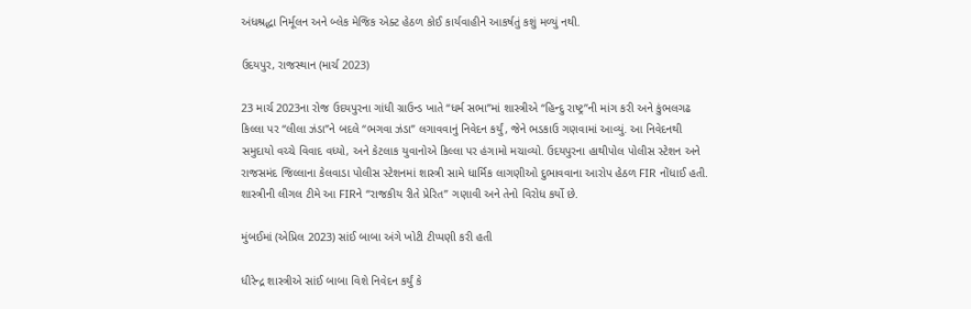અંધશ્રદ્ધા નિર્મૂલન અને બ્લેક મેજિક એક્ટ હેઠળ કોઈ કાર્યવાહીને આકર્ષતું કશું મળ્યું નથી.

ઉદયપુર, રાજસ્થાન (માર્ચ 2023)

23 માર્ચ 2023ના રોજ ઉદયપુરના ગાંધી ગ્રાઉન્ડ ખાતે “ધર્મ સભા”માં શાસ્ત્રીએ “હિન્દુ રાષ્ટ્ર”ની માંગ કરી અને કુંભલગઢ કિલ્લા પર “લીલા ઝંડા”ને બદલે “ભગવા ઝંડા” લગાવવાનું નિવેદન કર્યું, જેને ભડકાઉ ગણવામાં આવ્યું. આ નિવેદનથી સમુદાયો વચ્ચે વિવાદ વધ્યો, અને કેટલાક યુવાનોએ કિલ્લા પર હંગામો મચાવ્યો. ઉદયપુરના હાથીપોલ પોલીસ સ્ટેશન અને રાજસમંદ જિલ્લાના કેલવાડા પોલીસ સ્ટેશનમાં શાસ્ત્રી સામે ધાર્મિક લાગણીઓ દુભાવવાના આરોપ હેઠળ FIR નોંધાઈ હતી. શાસ્ત્રીની લીગલ ટીમે આ FIRને “રાજકીય રીતે પ્રેરિત” ગણાવી અને તેનો વિરોધ કર્યો છે.

મુંબઈમાં (એપ્રિલ 2023) સાંઈ બાબા અંગે ખોટી ટીપ્પણી કરી હતી

ધીરેન્દ્ર શાસ્ત્રીએ સાંઈ બાબા વિશે નિવેદન કર્યું કે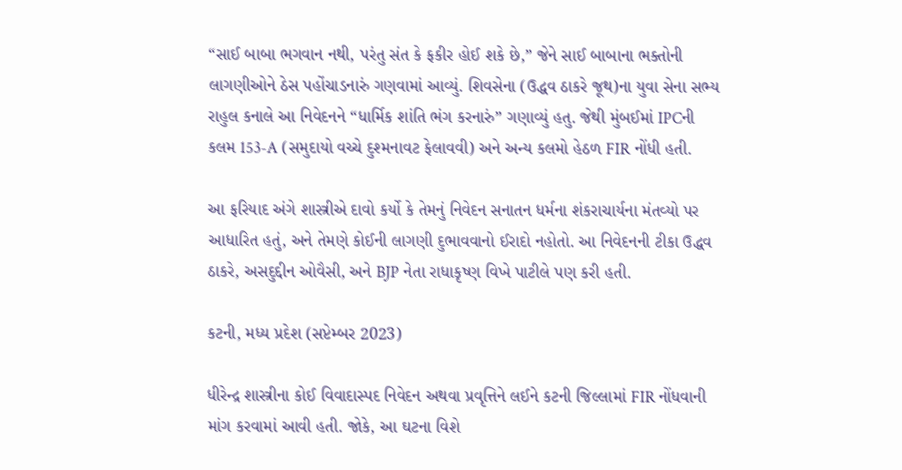“સાઈ બાબા ભગવાન નથી, પરંતુ સંત કે ફકીર હોઈ શકે છે,” જેને સાઈ બાબાના ભક્તોની લાગણીઓને ઠેસ પહોંચાડનારું ગણવામાં આવ્યું. શિવસેના (ઉદ્ધવ ઠાકરે જૂથ)ના યુવા સેના સભ્ય રાહુલ કનાલે આ નિવેદનને “ધાર્મિક શાંતિ ભંગ કરનારું” ગણાવ્યું હતુ. જેથી મુંબઈમાં IPCની કલમ 153-A (સમુદાયો વચ્ચે દુશ્મનાવટ ફેલાવવી) અને અન્ય કલમો હેઠળ FIR નોંધી હતી.

આ ફરિયાદ અંગે શાસ્ત્રીએ દાવો કર્યો કે તેમનું નિવેદન સનાતન ધર્મના શંકરાચાર્યના મંતવ્યો પર આધારિત હતું, અને તેમણે કોઈની લાગણી દુભાવવાનો ઈરાદો નહોતો. આ નિવેદનની ટીકા ઉદ્ધવ ઠાકરે, અસદુદ્દીન ઓવૈસી, અને BJP નેતા રાધાકૃષ્ણ વિખે પાટીલે પણ કરી હતી.

કટની, મધ્ય પ્રદેશ (સપ્ટેમ્બર 2023)

ધીરેન્દ્ર શાસ્ત્રીના કોઈ વિવાદાસ્પદ નિવેદન અથવા પ્રવૃત્તિને લઈને કટની જિલ્લામાં FIR નોંધવાની માંગ કરવામાં આવી હતી. જોકે, આ ઘટના વિશે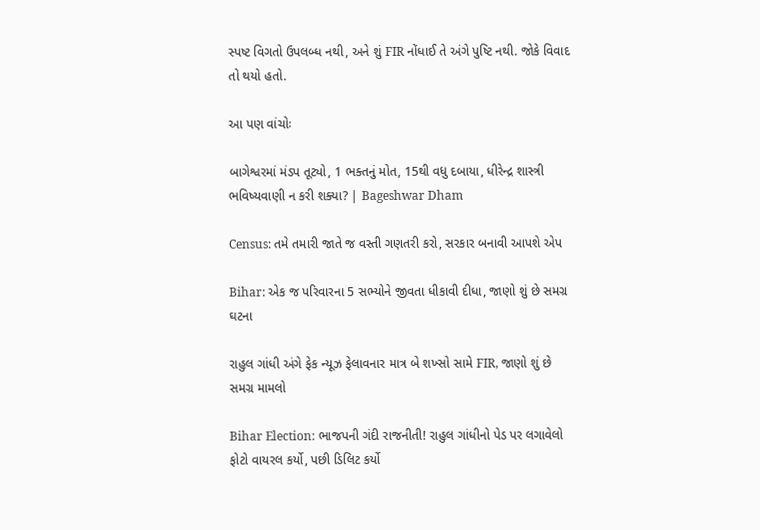સ્પષ્ટ વિગતો ઉપલબ્ધ નથી, અને શું FIR નોંધાઈ તે અંગે પુષ્ટિ નથી. જોકે વિવાદ તો થયો હતો.

આ પણ વાંચોઃ

બાગેશ્વરમાં મંડપ તૂટ્યો, 1 ભક્તનું મોત, 15થી વધુ દબાયા, ધીરેન્દ્ર શાસ્ત્રી ભવિષ્યવાણી ન કરી શક્યા? | Bageshwar Dham

Census: તમે તમારી જાતે જ વસ્તી ગણતરી કરો, સરકાર બનાવી આપશે એપ

Bihar: એક જ પરિવારના 5 સભ્યોને જીવતા ધીકાવી દીધા, જાણો શું છે સમગ્ર ઘટના

રાહુલ ગાંધી અંગે ફેક ન્યૂઝ ફેલાવનાર માત્ર બે શખ્સો સામે FIR, જાણો શું છે સમગ્ર મામલો

Bihar Election: ભાજપની ગંદી રાજનીતી! રાહુલ ગાંધીનો પેડ પર લગાવેલો ફોટો વાયરલ કર્યો, પછી ડિલિટ કર્યો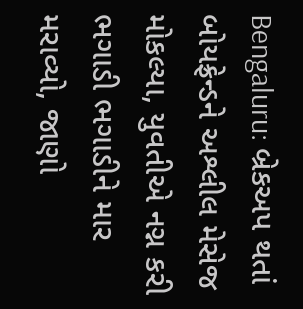Bengaluru: બ્રેકઅપ થતાં બોયફ્રેન્ડને અશ્લીલ મેસેજ મોકલ્યા, યુવતીએ નગ્ન કરી ભગાડી ભગાડીને માર મરાવ્યો, જાણો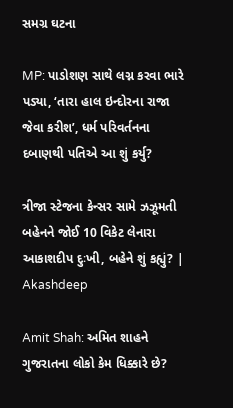સમગ્ર ઘટના

MP: પાડોશણ સાથે લગ્ન કરવા ભારે પડ્યા, ‘તારા હાલ ઇન્દોરના રાજા જેવા કરીશ’, ધર્મ પરિવર્તનના દબાણથી પતિએ આ શું કર્યુ?

ત્રીજા સ્ટેજના કેન્સર સામે ઝઝૂમતી બહેનને જોઈ 10 વિકેટ લેનારા આકાશદીપ દુઃખી, બહેને શું કહ્યું? |  Akashdeep

Amit Shah: અમિત શાહને ગુજરાતના લોકો કેમ ધિક્કારે છે?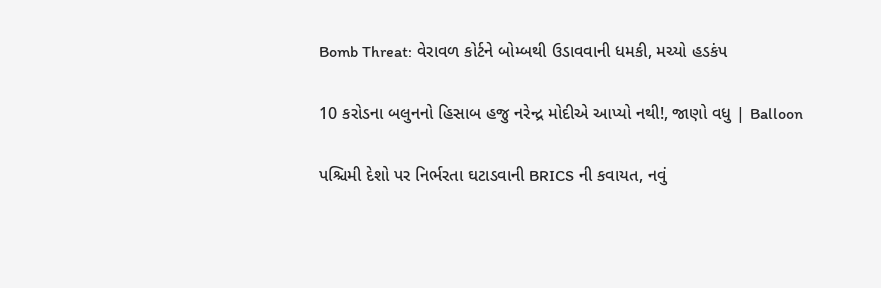Bomb Threat: વેરાવળ કોર્ટને બોમ્બથી ઉડાવવાની ધમકી, મચ્યો હડકંપ

10 કરોડના બલુનનો હિસાબ હજુ નરેન્દ્ર મોદીએ આપ્યો નથી!, જાણો વધુ | Balloon

પશ્ચિમી દેશો પર નિર્ભરતા ઘટાડવાની BRICS ની કવાયત, નવું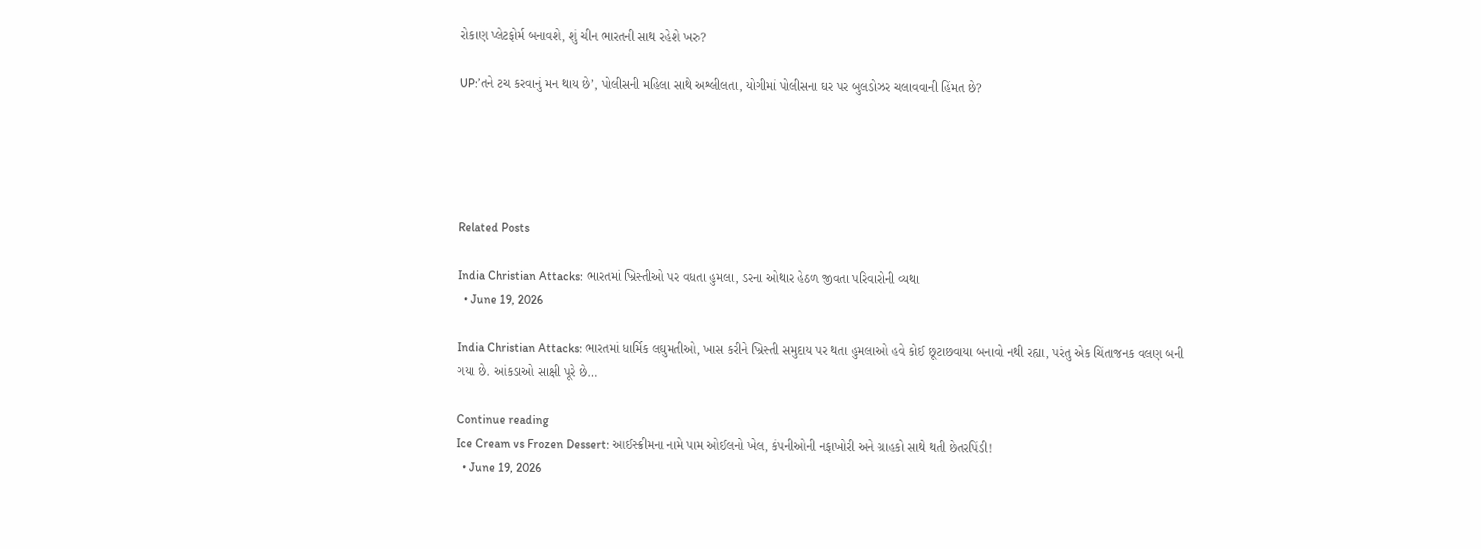રોકાણ પ્લેટફોર્મ બનાવશે, શું ચીન ભારતની સાથ રહેશે ખરુ?

UP:’તને ટચ કરવાનું મન થાય છે’, પોલીસની મહિલા સાથે અશ્લીલતા, યોગીમાં પોલીસના ઘર પર બુલડોઝર ચલાવવાની હિંમત છે?





Related Posts

India Christian Attacks: ભારતમાં ખ્રિસ્તીઓ પર વધતા હુમલા, ડરના ઓથાર હેઠળ જીવતા પરિવારોની વ્યથા
  • June 19, 2026

India Christian Attacks: ભારતમાં ધાર્મિક લઘુમતીઓ, ખાસ કરીને ખ્રિસ્તી સમુદાય પર થતા હુમલાઓ હવે કોઈ છૂટાછવાયા બનાવો નથી રહ્યા, પરંતુ એક ચિંતાજનક વલણ બની ગયા છે. આંકડાઓ સાક્ષી પૂરે છે…

Continue reading
Ice Cream vs Frozen Dessert: આઈસ્ક્રીમના નામે પામ ઓઈલનો ખેલ, કંપનીઓની નફાખોરી અને ગ્રાહકો સાથે થતી છેતરપિંડી!
  • June 19, 2026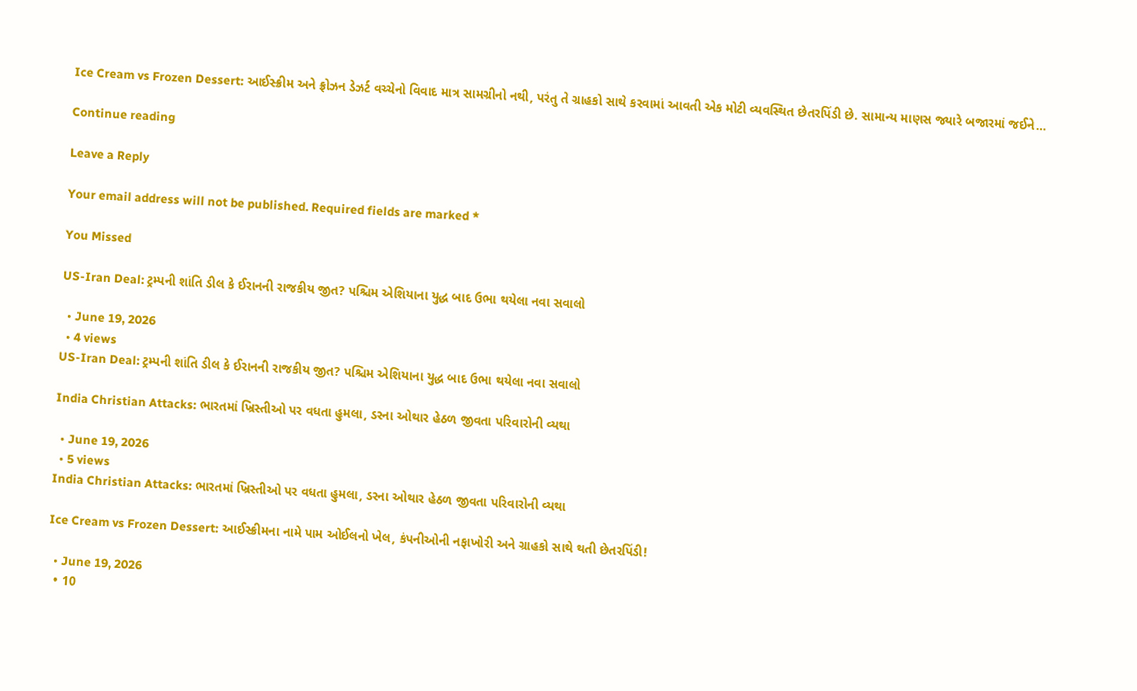Ice Cream vs Frozen Dessert: આઈસ્ક્રીમ અને ફ્રોઝન ડેઝર્ટ વચ્ચેનો વિવાદ માત્ર સામગ્રીનો નથી, પરંતુ તે ગ્રાહકો સાથે કરવામાં આવતી એક મોટી વ્યવસ્થિત છેતરપિંડી છે. સામાન્ય માણસ જ્યારે બજારમાં જઈને…

Continue reading

Leave a Reply

Your email address will not be published. Required fields are marked *

You Missed

US-Iran Deal: ટ્રમ્પની શાંતિ ડીલ કે ઈરાનની રાજકીય જીત? પશ્ચિમ એશિયાના યુદ્ધ બાદ ઉભા થયેલા નવા સવાલો

  • June 19, 2026
  • 4 views
US-Iran Deal: ટ્રમ્પની શાંતિ ડીલ કે ઈરાનની રાજકીય જીત? પશ્ચિમ એશિયાના યુદ્ધ બાદ ઉભા થયેલા નવા સવાલો

India Christian Attacks: ભારતમાં ખ્રિસ્તીઓ પર વધતા હુમલા, ડરના ઓથાર હેઠળ જીવતા પરિવારોની વ્યથા

  • June 19, 2026
  • 5 views
India Christian Attacks: ભારતમાં ખ્રિસ્તીઓ પર વધતા હુમલા, ડરના ઓથાર હેઠળ જીવતા પરિવારોની વ્યથા

Ice Cream vs Frozen Dessert: આઈસ્ક્રીમના નામે પામ ઓઈલનો ખેલ, કંપનીઓની નફાખોરી અને ગ્રાહકો સાથે થતી છેતરપિંડી!

  • June 19, 2026
  • 10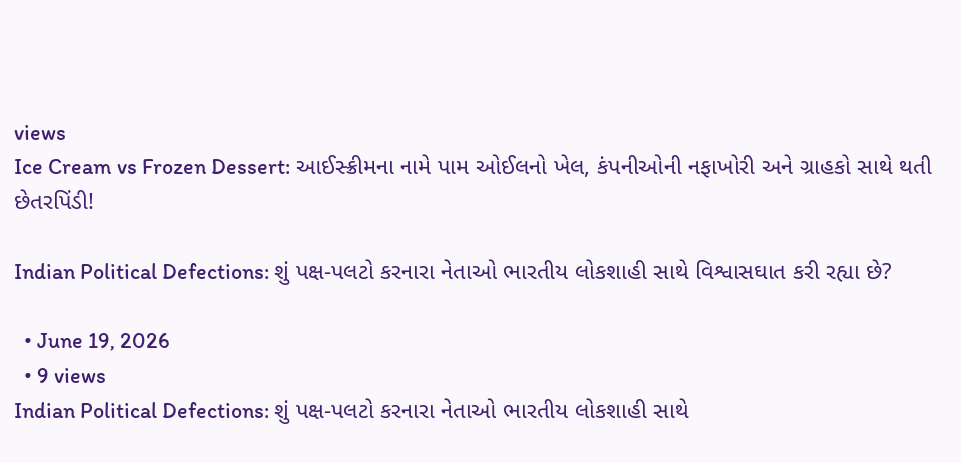views
Ice Cream vs Frozen Dessert: આઈસ્ક્રીમના નામે પામ ઓઈલનો ખેલ, કંપનીઓની નફાખોરી અને ગ્રાહકો સાથે થતી છેતરપિંડી!

Indian Political Defections: શું પક્ષ-પલટો કરનારા નેતાઓ ભારતીય લોકશાહી સાથે વિશ્વાસઘાત કરી રહ્યા છે?

  • June 19, 2026
  • 9 views
Indian Political Defections: શું પક્ષ-પલટો કરનારા નેતાઓ ભારતીય લોકશાહી સાથે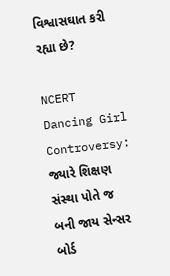વિશ્વાસઘાત કરી રહ્યા છે?

NCERT Dancing Girl Controversy: જ્યારે શિક્ષણ સંસ્થા પોતે જ બની જાય સેન્સર બોર્ડ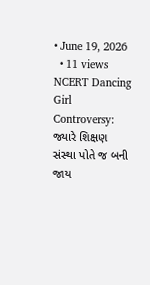• June 19, 2026
  • 11 views
NCERT Dancing Girl Controversy: જ્યારે શિક્ષણ સંસ્થા પોતે જ બની જાય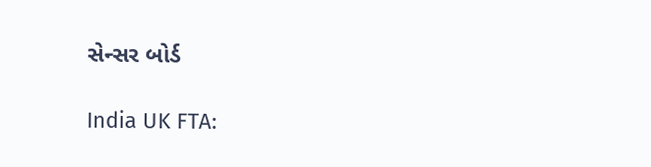સેન્સર બોર્ડ

India UK FTA: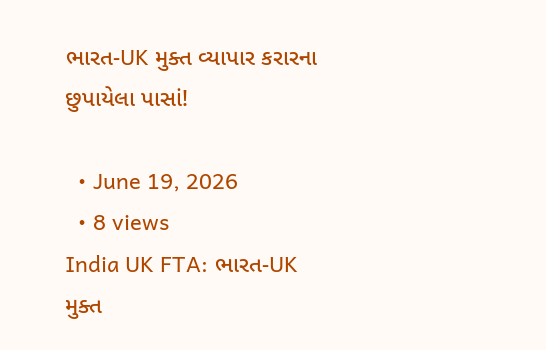ભારત-UK મુક્ત વ્યાપાર કરારના છુપાયેલા પાસાં!

  • June 19, 2026
  • 8 views
India UK FTA: ભારત-UK મુક્ત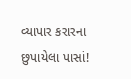વ્યાપાર કરારના છુપાયેલા પાસાં!